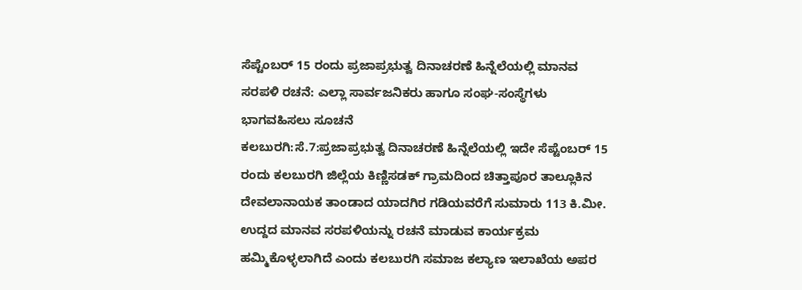ಸೆಪ್ಟೆಂಬರ್ 15 ರಂದು ಪ್ರಜಾಪ್ರಭುತ್ವ ದಿನಾಚರಣೆ ಹಿನ್ನೆಲೆಯಲ್ಲಿ ಮಾನವ ಸರಪಳಿ ರಚನೆ: ಎಲ್ಲಾ ಸಾರ್ವಜನಿಕರು ಹಾಗೂ ಸಂಘ-ಸಂಸ್ಥೆಗಳು ಭಾಗವಹಿಸಲು ಸೂಚನೆ
ಕಲಬುರಗಿ:ಸೆ.7:ಪ್ರಜಾಪ್ರಭುತ್ವ ದಿನಾಚರಣೆ ಹಿನ್ನೆಲೆಯಲ್ಲಿ ಇದೇ ಸೆಪ್ಟೆಂಬರ್ 15 ರಂದು ಕಲಬುರಗಿ ಜಿಲ್ಲೆಯ ಕಿಣ್ಣಿಸಡಕ್ ಗ್ರಾಮದಿಂದ ಚಿತ್ತಾಪೂರ ತಾಲ್ಲೂಕಿನ ದೇವಲಾನಾಯಕ ತಾಂಡಾದ ಯಾದಗಿರ ಗಡಿಯವರೆಗೆ ಸುಮಾರು 113 ಕಿ.ಮೀ. ಉದ್ದದ ಮಾನವ ಸರಪಳಿಯನ್ನು ರಚನೆ ಮಾಡುವ ಕಾರ್ಯಕ್ರಮ ಹಮ್ಮಿಕೊಳ್ಳಲಾಗಿದೆ ಎಂದು ಕಲಬುರಗಿ ಸಮಾಜ ಕಲ್ಯಾಣ ಇಲಾಖೆಯ ಅಪರ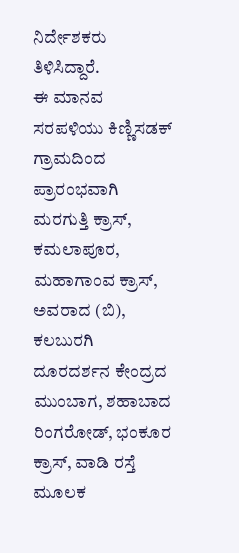ನಿರ್ದೇಶಕರು ತಿಳಿಸಿದ್ದಾರೆ.
ಈ ಮಾನವ ಸರಪಳಿಯು ಕಿಣ್ಣಿಸಡಕ್ ಗ್ರಾಮದಿಂದ ಪ್ರಾರಂಭವಾಗಿ ಮರಗುತ್ತಿ ಕ್ರಾಸ್, ಕಮಲಾಪೂರ, ಮಹಾಗಾಂವ ಕ್ರಾಸ್, ಅವರಾದ (ಬಿ), ಕಲಬುರಗಿ ದೂರದರ್ಶನ ಕೇಂದ್ರದ ಮುಂಬಾಗ, ಶಹಾಬಾದ ರಿಂಗರೋಡ್, ಭಂಕೂರ ಕ್ರಾಸ್, ವಾಡಿ ರಸ್ತೆ ಮೂಲಕ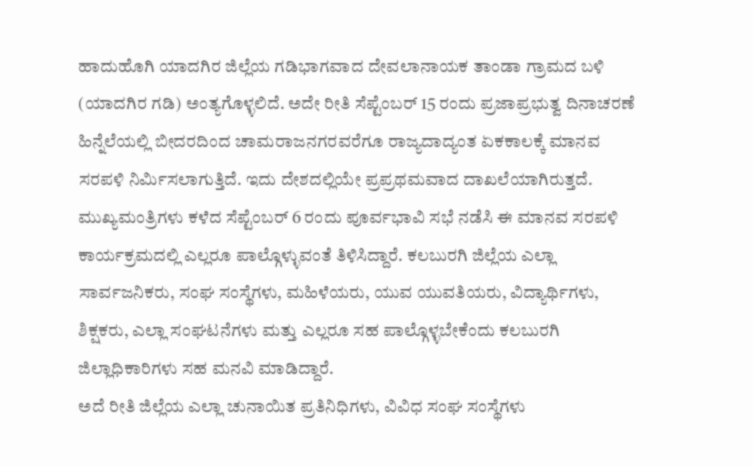ಹಾದುಹೊಗಿ ಯಾದಗಿರ ಜಿಲ್ಲೆಯ ಗಡಿಭಾಗವಾದ ದೇವಲಾನಾಯಕ ತಾಂಡಾ ಗ್ರಾಮದ ಬಳಿ (ಯಾದಗಿರ ಗಡಿ) ಅಂತ್ಯಗೊಳ್ಳಲಿದೆ. ಅದೇ ರೀತಿ ಸೆಪ್ಟೆಂಬರ್ 15 ರಂದು ಪ್ರಜಾಪ್ರಭುತ್ವ ದಿನಾಚರಣೆ ಹಿನ್ನೆಲೆಯಲ್ಲಿ ಬೀದರದಿಂದ ಚಾಮರಾಜನಗರವರೆಗೂ ರಾಜ್ಯದಾದ್ಯಂತ ಏಕಕಾಲಕ್ಕೆ ಮಾನವ ಸರಪಳಿ ನಿರ್ಮಿಸಲಾಗುತ್ತಿದೆ. ಇದು ದೇಶದಲ್ಲಿಯೇ ಪ್ರಪ್ರಥಮವಾದ ದಾಖಲೆಯಾಗಿರುತ್ತದೆ.
ಮುಖ್ಯಮಂತ್ರಿಗಳು ಕಳೆದ ಸೆಪ್ಟೆಂಬರ್ 6 ರಂದು ಪೂರ್ವಭಾವಿ ಸಭೆ ನಡೆಸಿ ಈ ಮಾನವ ಸರಪಳಿ ಕಾರ್ಯಕ್ರಮದಲ್ಲಿ ಎಲ್ಲರೂ ಪಾಲ್ಗೊಳ್ಳುವಂತೆ ತಿಳಿಸಿದ್ದಾರೆ. ಕಲಬುರಗಿ ಜಿಲ್ಲೆಯ ಎಲ್ಲಾ ಸಾರ್ವಜನಿಕರು, ಸಂಘ ಸಂಸ್ಥೆಗಳು, ಮಹಿಳೆಯರು, ಯುವ ಯುವತಿಯರು, ವಿದ್ಯಾರ್ಥಿಗಳು, ಶಿಕ್ಷಕರು, ಎಲ್ಲಾ ಸಂಘಟನೆಗಳು ಮತ್ತು ಎಲ್ಲರೂ ಸಹ ಪಾಲ್ಗೊಳ್ಳಬೇಕೆಂದು ಕಲಬುರಗಿ ಜಿಲ್ಲಾಧಿಕಾರಿಗಳು ಸಹ ಮನವಿ ಮಾಡಿದ್ದಾರೆ.
ಅದೆ ರೀತಿ ಜಿಲ್ಲೆಯ ಎಲ್ಲಾ ಚುನಾಯಿತ ಪ್ರತಿನಿಧಿಗಳು, ವಿವಿಧ ಸಂಘ ಸಂಸ್ಥೆಗಳು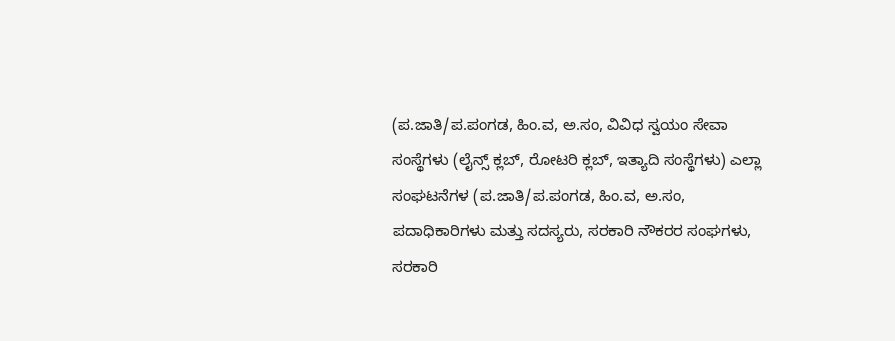(ಪ.ಜಾತಿ/ಪ.ಪಂಗಡ, ಹಿಂ.ವ, ಅ.ಸಂ, ವಿವಿಧ ಸ್ವಯಂ ಸೇವಾ ಸಂಸ್ಥೆಗಳು (ಲೈನ್ಸ್ ಕ್ಲಬ್, ರೋಟರಿ ಕ್ಲಬ್, ಇತ್ಯಾದಿ ಸಂಸ್ಥೆಗಳು) ಎಲ್ಲಾ ಸಂಘಟನೆಗಳ (ಪ.ಜಾತಿ/ಪ.ಪಂಗಡ, ಹಿಂ.ವ, ಅ.ಸಂ, ಪದಾಧಿಕಾರಿಗಳು ಮತ್ತು ಸದಸ್ಯರು, ಸರಕಾರಿ ನೌಕರರ ಸಂಘಗಳು, ಸರಕಾರಿ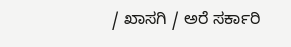/ ಖಾಸಗಿ / ಅರೆ ಸರ್ಕಾರಿ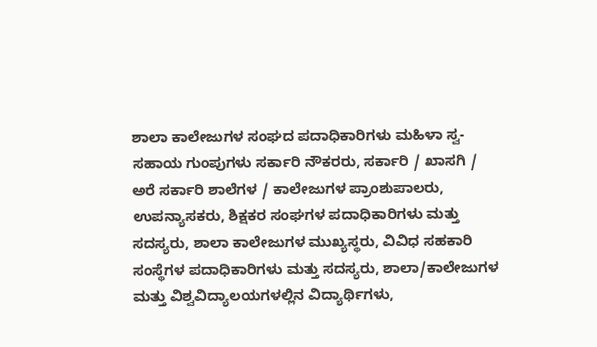ಶಾಲಾ ಕಾಲೇಜುಗಳ ಸಂಘದ ಪದಾಧಿಕಾರಿಗಳು ಮಹಿಳಾ ಸ್ವ-ಸಹಾಯ ಗುಂಪುಗಳು ಸರ್ಕಾರಿ ನೌಕರರು, ಸರ್ಕಾರಿ / ಖಾಸಗಿ / ಅರೆ ಸರ್ಕಾರಿ ಶಾಲೆಗಳ / ಕಾಲೇಜುಗಳ ಪ್ರಾಂಶುಪಾಲರು, ಉಪನ್ಯಾಸಕರು, ಶಿಕ್ಷಕರ ಸಂಘಗಳ ಪದಾಧಿಕಾರಿಗಳು ಮತ್ತು ಸದಸ್ಯರು, ಶಾಲಾ ಕಾಲೇಜುಗಳ ಮುಖ್ಯಸ್ಥರು, ವಿವಿಧ ಸಹಕಾರಿ ಸಂಸ್ಥೆಗಳ ಪದಾಧಿಕಾರಿಗಳು ಮತ್ತು ಸದಸ್ಯರು, ಶಾಲಾ/ಕಾಲೇಜುಗಳ ಮತ್ತು ವಿಶ್ವವಿದ್ಯಾಲಯಗಳಲ್ಲಿನ ವಿದ್ಯಾರ್ಥಿಗಳು,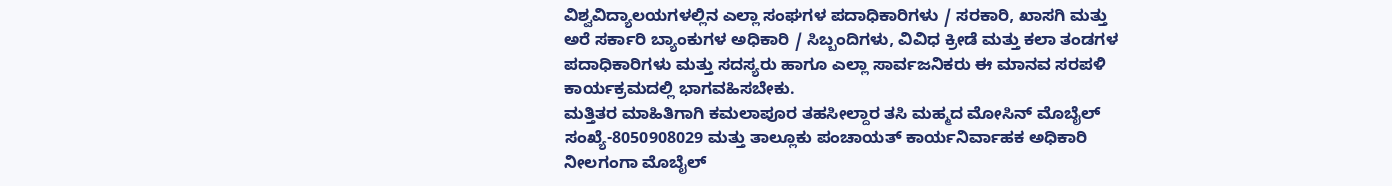ವಿಶ್ವವಿದ್ಯಾಲಯಗಳಲ್ಲಿನ ಎಲ್ಲಾ ಸಂಘಗಳ ಪದಾಧಿಕಾರಿಗಳು / ಸರಕಾರಿ, ಖಾಸಗಿ ಮತ್ತು ಅರೆ ಸರ್ಕಾರಿ ಬ್ಯಾಂಕುಗಳ ಅಧಿಕಾರಿ / ಸಿಬ್ಬಂದಿಗಳು, ವಿವಿಧ ಕ್ರೀಡೆ ಮತ್ತು ಕಲಾ ತಂಡಗಳ ಪದಾಧಿಕಾರಿಗಳು ಮತ್ತು ಸದಸ್ಯರು ಹಾಗೂ ಎಲ್ಲಾ ಸಾರ್ವಜನಿಕರು ಈ ಮಾನವ ಸರಪಳಿ ಕಾರ್ಯಕ್ರಮದಲ್ಲಿ ಭಾಗವಹಿಸಬೇಕು.
ಮತ್ತಿತರ ಮಾಹಿತಿಗಾಗಿ ಕಮಲಾಪೂರ ತಹಸೀಲ್ದಾರ ತಸಿ ಮಹ್ಮದ ಮೋಸಿನ್ ಮೊಬೈಲ್ ಸಂಖ್ಯೆ-8050908029 ಮತ್ತು ತಾಲ್ಲೂಕು ಪಂಚಾಯತ್ ಕಾರ್ಯನಿರ್ವಾಹಕ ಅಧಿಕಾರಿ ನೀಲಗಂಗಾ ಮೊಬೈಲ್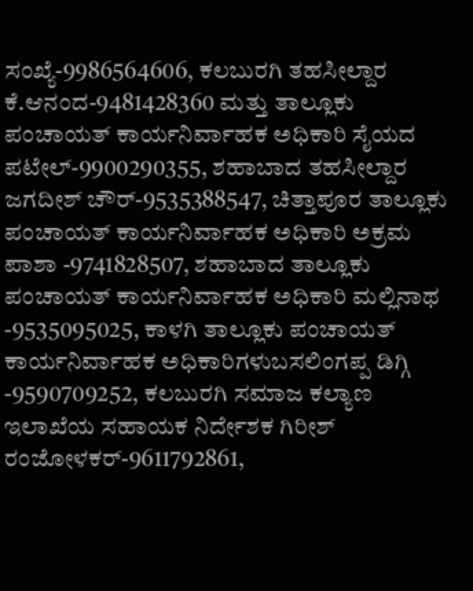ಸಂಖ್ಯೆ-9986564606, ಕಲಬುರಗಿ ತಹಸೀಲ್ದಾರ ಕೆ.ಆನಂದ-9481428360 ಮತ್ತು ತಾಲ್ಲೂಕು ಪಂಚಾಯತ್ ಕಾರ್ಯನಿರ್ವಾಹಕ ಅಧಿಕಾರಿ ಸೈಯದ ಪಟೇಲ್-9900290355, ಶಹಾಬಾದ ತಹಸೀಲ್ದಾರ ಜಗದೀಶ್ ಚೌರ್-9535388547, ಚಿತ್ತಾಪೂರ ತಾಲ್ಲೂಕು ಪಂಚಾಯತ್ ಕಾರ್ಯನಿರ್ವಾಹಕ ಅಧಿಕಾರಿ ಅಕ್ರಮ ಪಾಶಾ -9741828507, ಶಹಾಬಾದ ತಾಲ್ಲೂಕು ಪಂಚಾಯತ್ ಕಾರ್ಯನಿರ್ವಾಹಕ ಅಧಿಕಾರಿ ಮಲ್ಲಿನಾಥ -9535095025, ಕಾಳಗಿ ತಾಲ್ಲೂಕು ಪಂಚಾಯತ್ ಕಾರ್ಯನಿರ್ವಾಹಕ ಅಧಿಕಾರಿಗಳುಬಸಲಿಂಗಪ್ಪ ಡಿಗ್ಗಿ -9590709252, ಕಲಬುರಗಿ ಸಮಾಜ ಕಲ್ಯಾಣ ಇಲಾಖೆಯ ಸಹಾಯಕ ನಿರ್ದೇಶಕ ಗಿರೀಶ್ ರಂಜೋಳಕರ್-9611792861,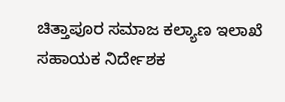ಚಿತ್ತಾಪೂರ ಸಮಾಜ ಕಲ್ಯಾಣ ಇಲಾಖೆ ಸಹಾಯಕ ನಿರ್ದೇಶಕ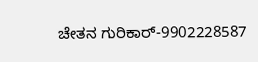ಚೇತನ ಗುರಿಕಾರ್-9902228587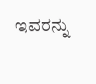ಇವರನ್ನು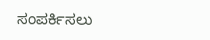ಸಂಪರ್ಕಿಸಲು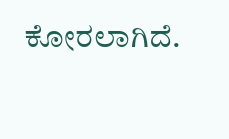ಕೋರಲಾಗಿದೆ.